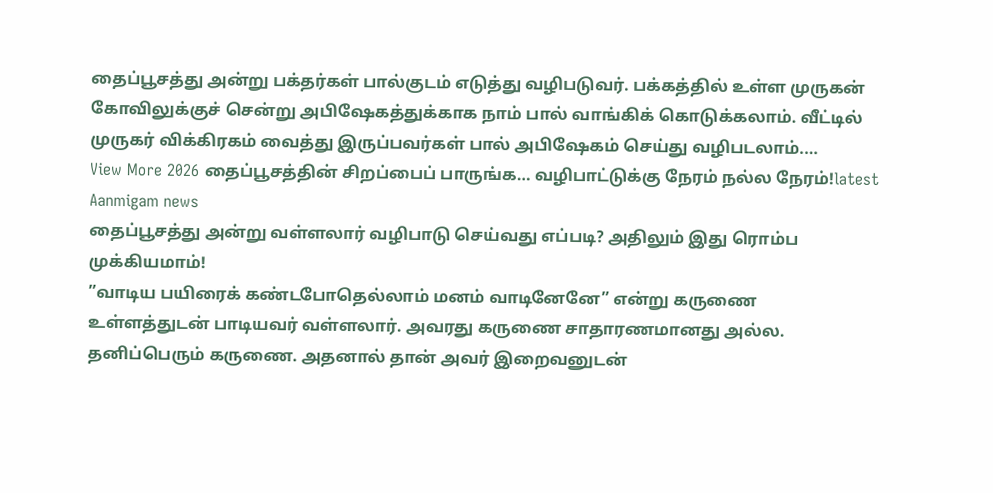தைப்பூசத்து அன்று பக்தர்கள் பால்குடம் எடுத்து வழிபடுவர். பக்கத்தில் உள்ள முருகன் கோவிலுக்குச் சென்று அபிஷேகத்துக்காக நாம் பால் வாங்கிக் கொடுக்கலாம். வீட்டில் முருகர் விக்கிரகம் வைத்து இருப்பவர்கள் பால் அபிஷேகம் செய்து வழிபடலாம்.…
View More 2026 தைப்பூசத்தின் சிறப்பைப் பாருங்க… வழிபாட்டுக்கு நேரம் நல்ல நேரம்!latest Aanmigam news
தைப்பூசத்து அன்று வள்ளலார் வழிபாடு செய்வது எப்படி? அதிலும் இது ரொம்ப முக்கியமாம்!
”வாடிய பயிரைக் கண்டபோதெல்லாம் மனம் வாடினேனே” என்று கருணை உள்ளத்துடன் பாடியவர் வள்ளலார். அவரது கருணை சாதாரணமானது அல்ல. தனிப்பெரும் கருணை. அதனால் தான் அவர் இறைவனுடன்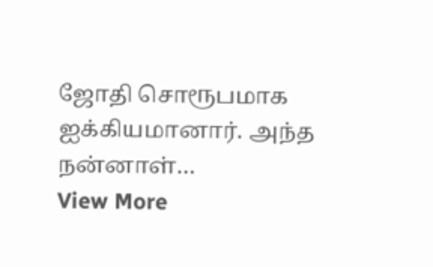ஜோதி சொரூபமாக ஐக்கியமானார். அந்த நன்னாள்…
View More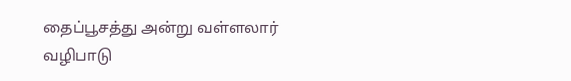தைப்பூசத்து அன்று வள்ளலார் வழிபாடு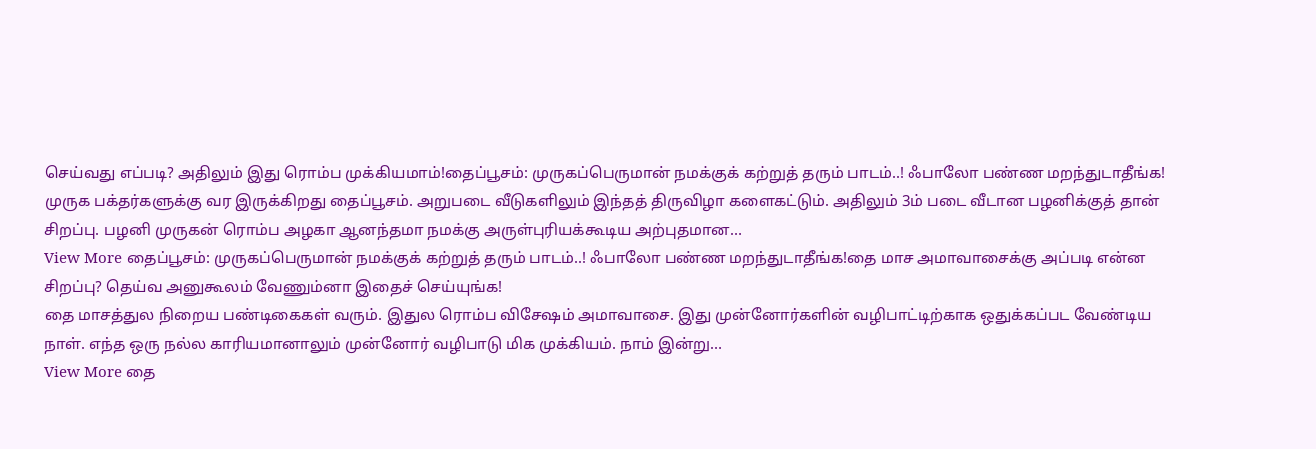செய்வது எப்படி? அதிலும் இது ரொம்ப முக்கியமாம்!தைப்பூசம்: முருகப்பெருமான் நமக்குக் கற்றுத் தரும் பாடம்..! ஃபாலோ பண்ண மறந்துடாதீங்க!
முருக பக்தர்களுக்கு வர இருக்கிறது தைப்பூசம். அறுபடை வீடுகளிலும் இந்தத் திருவிழா களைகட்டும். அதிலும் 3ம் படை வீடான பழனிக்குத் தான் சிறப்பு. பழனி முருகன் ரொம்ப அழகா ஆனந்தமா நமக்கு அருள்புரியக்கூடிய அற்புதமான…
View More தைப்பூசம்: முருகப்பெருமான் நமக்குக் கற்றுத் தரும் பாடம்..! ஃபாலோ பண்ண மறந்துடாதீங்க!தை மாச அமாவாசைக்கு அப்படி என்ன சிறப்பு? தெய்வ அனுகூலம் வேணும்னா இதைச் செய்யுங்க!
தை மாசத்துல நிறைய பண்டிகைகள் வரும். இதுல ரொம்ப விசேஷம் அமாவாசை. இது முன்னோர்களின் வழிபாட்டிற்காக ஒதுக்கப்பட வேண்டிய நாள். எந்த ஒரு நல்ல காரியமானாலும் முன்னோர் வழிபாடு மிக முக்கியம். நாம் இன்று…
View More தை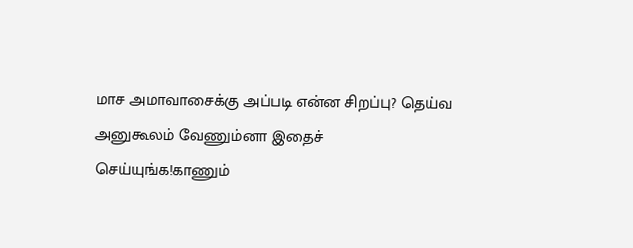மாச அமாவாசைக்கு அப்படி என்ன சிறப்பு? தெய்வ அனுகூலம் வேணும்னா இதைச் செய்யுங்க!காணும்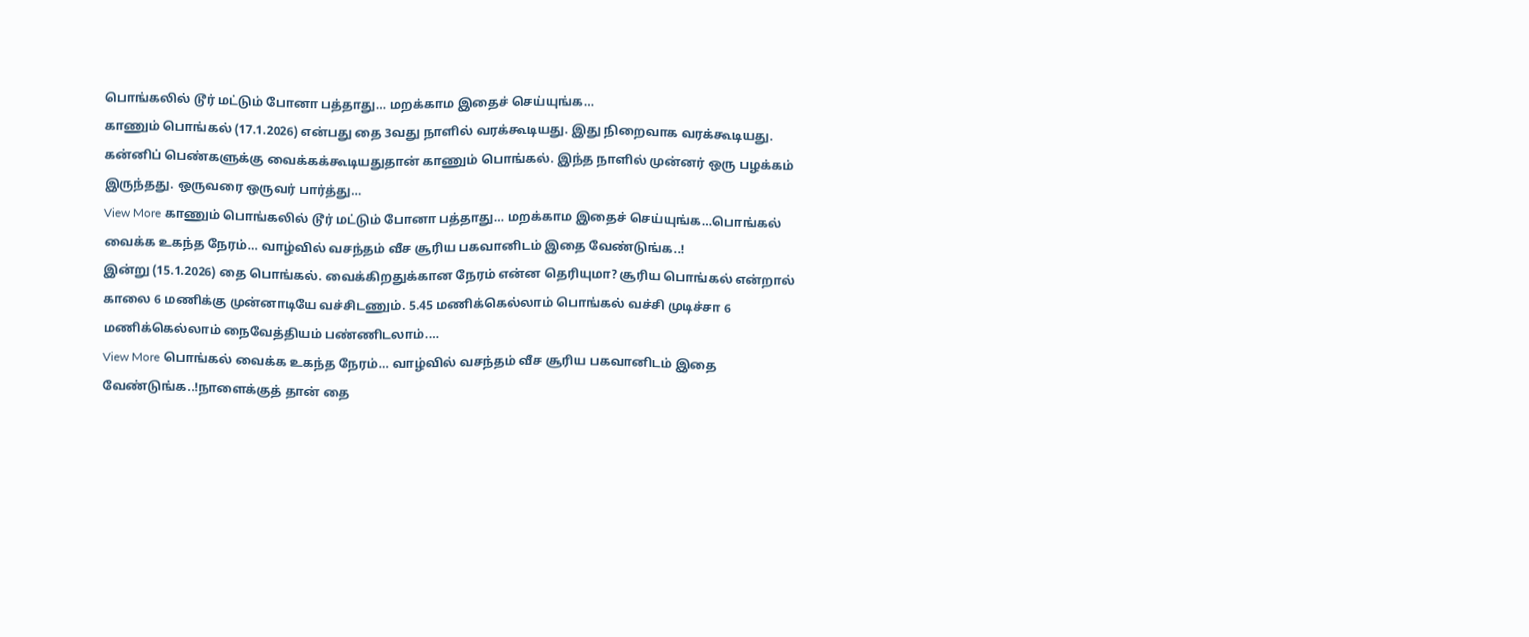பொங்கலில் டூர் மட்டும் போனா பத்தாது… மறக்காம இதைச் செய்யுங்க…
காணும் பொங்கல் (17.1.2026) என்பது தை 3வது நாளில் வரக்கூடியது. இது நிறைவாக வரக்கூடியது. கன்னிப் பெண்களுக்கு வைக்கக்கூடியதுதான் காணும் பொங்கல். இந்த நாளில் முன்னர் ஒரு பழக்கம் இருந்தது. ஒருவரை ஒருவர் பார்த்து…
View More காணும் பொங்கலில் டூர் மட்டும் போனா பத்தாது… மறக்காம இதைச் செய்யுங்க…பொங்கல் வைக்க உகந்த நேரம்… வாழ்வில் வசந்தம் வீச சூரிய பகவானிடம் இதை வேண்டுங்க..!
இன்று (15.1.2026) தை பொங்கல். வைக்கிறதுக்கான நேரம் என்ன தெரியுமா? சூரிய பொங்கல் என்றால் காலை 6 மணிக்கு முன்னாடியே வச்சிடணும். 5.45 மணிக்கெல்லாம் பொங்கல் வச்சி முடிச்சா 6 மணிக்கெல்லாம் நைவேத்தியம் பண்ணிடலாம்.…
View More பொங்கல் வைக்க உகந்த நேரம்… வாழ்வில் வசந்தம் வீச சூரிய பகவானிடம் இதை வேண்டுங்க..!நாளைக்குத் தான் தை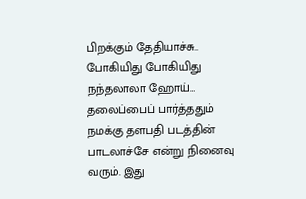பிறக்கும் தேதியாச்சு.. போகியிது போகியிது நந்தலாலா ஹோய்…
தலைப்பைப் பார்த்ததும் நமக்கு தளபதி படத்தின் பாடலாச்சே என்று நினைவு வரும். இது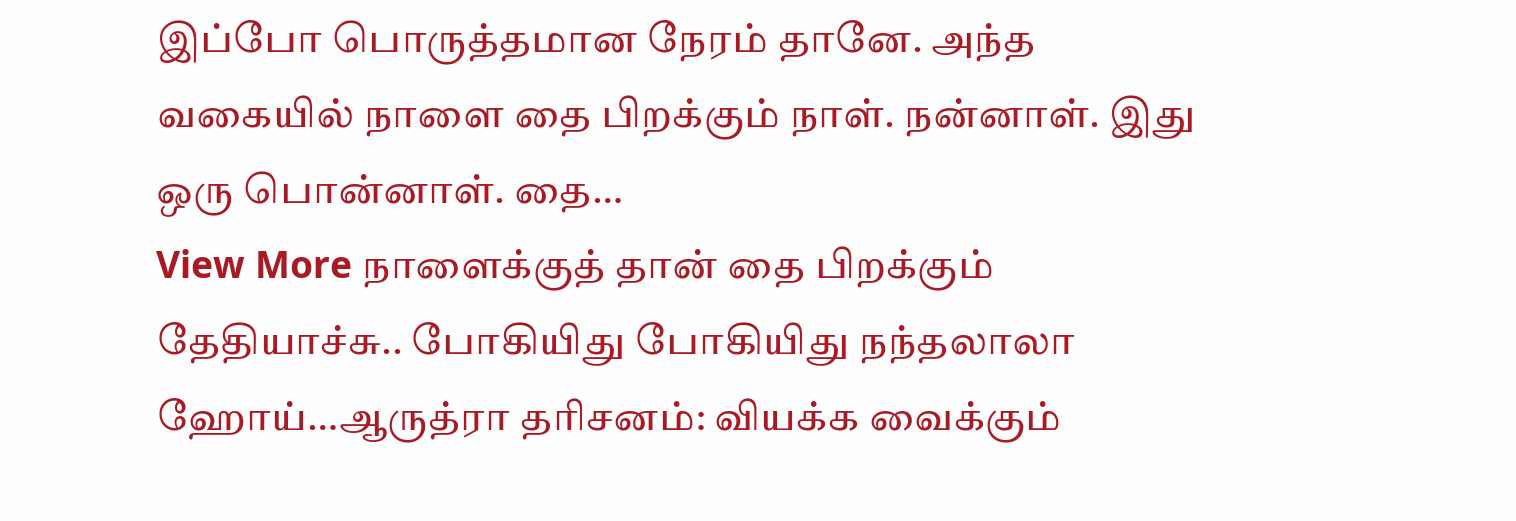இப்போ பொருத்தமான நேரம் தானே. அந்த வகையில் நாளை தை பிறக்கும் நாள். நன்னாள். இது ஒரு பொன்னாள். தை…
View More நாளைக்குத் தான் தை பிறக்கும் தேதியாச்சு.. போகியிது போகியிது நந்தலாலா ஹோய்…ஆருத்ரா தரிசனம்: வியக்க வைக்கும்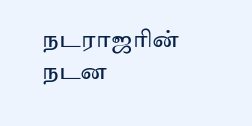நடராஜரின் நடன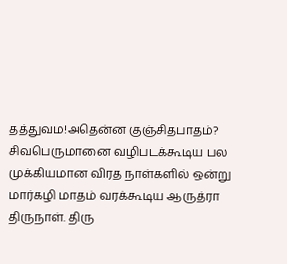தத்துவம!அதென்ன குஞ்சிதபாதம்?
சிவபெருமானை வழிபடக்கூடிய பல முக்கியமான விரத நாள்களில் ஒன்று மார்கழி மாதம் வரக்கூடிய ஆருத்ரா திருநாள். திரு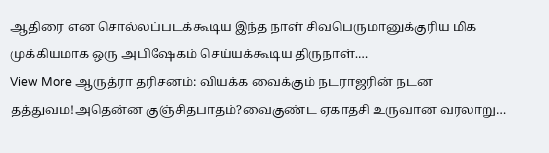ஆதிரை என சொல்லப்படக்கூடிய இந்த நாள் சிவபெருமானுக்குரிய மிக முக்கியமாக ஒரு அபிஷேகம் செய்யக்கூடிய திருநாள்.…
View More ஆருத்ரா தரிசனம்: வியக்க வைக்கும் நடராஜரின் நடன தத்துவம!அதென்ன குஞ்சிதபாதம்?வைகுண்ட ஏகாதசி உருவான வரலாறு…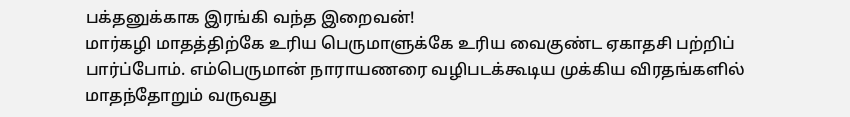பக்தனுக்காக இரங்கி வந்த இறைவன்!
மார்கழி மாதத்திற்கே உரிய பெருமாளுக்கே உரிய வைகுண்ட ஏகாதசி பற்றிப் பார்ப்போம். எம்பெருமான் நாராயணரை வழிபடக்கூடிய முக்கிய விரதங்களில் மாதந்தோறும் வருவது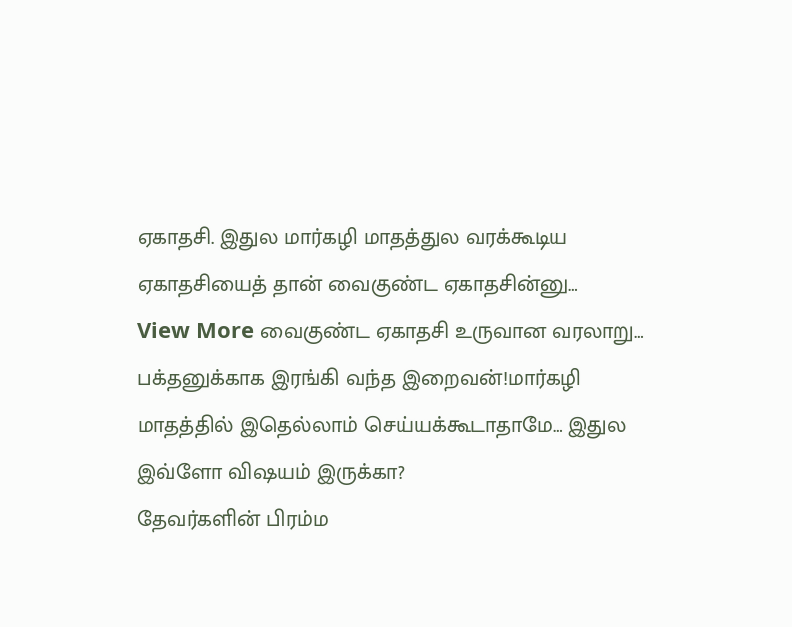ஏகாதசி. இதுல மார்கழி மாதத்துல வரக்கூடிய ஏகாதசியைத் தான் வைகுண்ட ஏகாதசின்னு…
View More வைகுண்ட ஏகாதசி உருவான வரலாறு… பக்தனுக்காக இரங்கி வந்த இறைவன்!மார்கழி மாதத்தில் இதெல்லாம் செய்யக்கூடாதாமே… இதுல இவ்ளோ விஷயம் இருக்கா?
தேவர்களின் பிரம்ம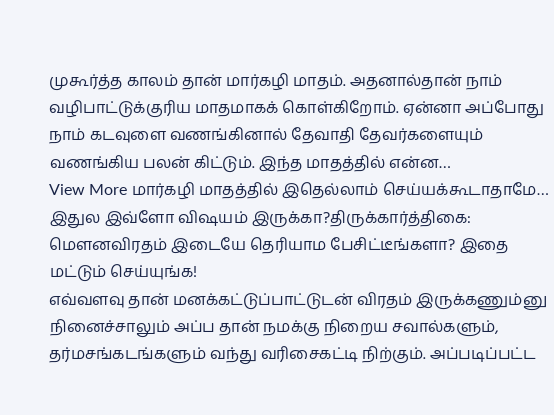முகூர்த்த காலம் தான் மார்கழி மாதம். அதனால்தான் நாம் வழிபாட்டுக்குரிய மாதமாகக் கொள்கிறோம். ஏன்னா அப்போது நாம் கடவுளை வணங்கினால் தேவாதி தேவர்களையும் வணங்கிய பலன் கிட்டும். இந்த மாதத்தில் என்ன…
View More மார்கழி மாதத்தில் இதெல்லாம் செய்யக்கூடாதாமே… இதுல இவ்ளோ விஷயம் இருக்கா?திருக்கார்த்திகை: மௌனவிரதம் இடையே தெரியாம பேசிட்டீங்களா? இதை மட்டும் செய்யுங்க!
எவ்வளவு தான் மனக்கட்டுப்பாட்டுடன் விரதம் இருக்கணும்னு நினைச்சாலும் அப்ப தான் நமக்கு நிறைய சவால்களும், தர்மசங்கடங்களும் வந்து வரிசைகட்டி நிற்கும். அப்படிப்பட்ட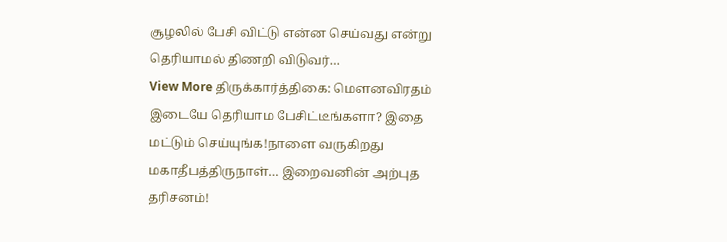சூழலில் பேசி விட்டு என்ன செய்வது என்று தெரியாமல் திணறி விடுவர்…
View More திருக்கார்த்திகை: மௌனவிரதம் இடையே தெரியாம பேசிட்டீங்களா? இதை மட்டும் செய்யுங்க!நாளை வருகிறது மகாதீபத்திருநாள்… இறைவனின் அற்புத தரிசனம்!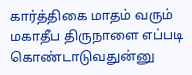கார்த்திகை மாதம் வரும் மகாதீப திருநாளை எப்படி கொண்டாடுவதுன்னு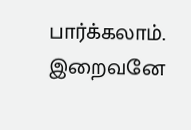பார்க்கலாம். இறைவனே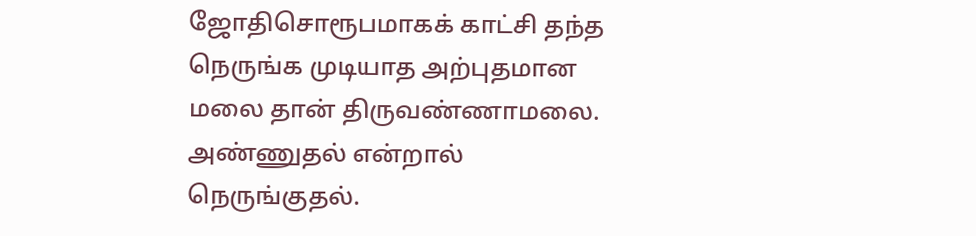ஜோதிசொரூபமாகக் காட்சி தந்த நெருங்க முடியாத அற்புதமான மலை தான் திருவண்ணாமலை. அண்ணுதல் என்றால் நெருங்குதல்.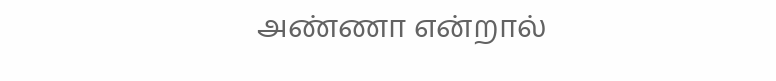அண்ணா என்றால்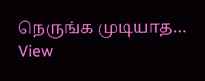நெருங்க முடியாத…
View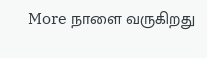More நாளை வருகிறது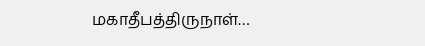மகாதீபத்திருநாள்…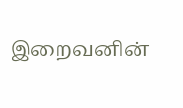இறைவனின்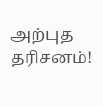அற்புத தரிசனம்!